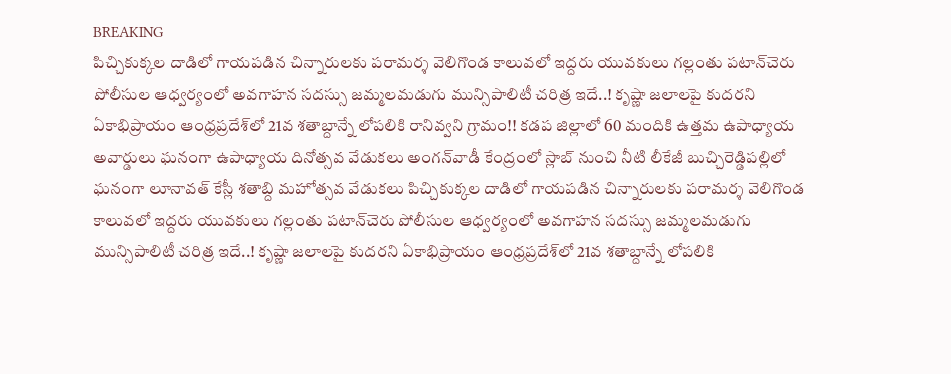BREAKING
పిచ్చికుక్కల దాడిలో గాయపడిన చిన్నారులకు పరామర్శ వెలిగొండ కాలువలో ఇద్దరు యువకులు గల్లంతు పటాన్‌చెరు పోలీసుల ఆధ్వర్యంలో అవగాహన సదస్సు జమ్మలమడుగు మున్సిపాలిటీ చరిత్ర ఇదే..! కృష్ణా జలాలపై కుదరని ఏకాభిప్రాయం ఆంధ్రప్రదేశ్‌లో 21వ శతాబ్దాన్నే లోపలికి రానివ్వని గ్రామం!! కడప జిల్లాలో 60 మందికి ఉత్తమ ఉపాధ్యాయ అవార్డులు ఘనంగా ఉపాధ్యాయ దినోత్సవ వేడుకలు అంగన్‌వాడీ కేంద్రంలో స్లాబ్‌ నుంచి నీటి లీకేజీ బుచ్చిరెడ్డిపల్లిలో ఘనంగా లూనావత్ కేస్లీ శతాబ్ది మహోత్సవ వేడుకలు పిచ్చికుక్కల దాడిలో గాయపడిన చిన్నారులకు పరామర్శ వెలిగొండ కాలువలో ఇద్దరు యువకులు గల్లంతు పటాన్‌చెరు పోలీసుల ఆధ్వర్యంలో అవగాహన సదస్సు జమ్మలమడుగు మున్సిపాలిటీ చరిత్ర ఇదే..! కృష్ణా జలాలపై కుదరని ఏకాభిప్రాయం ఆంధ్రప్రదేశ్‌లో 21వ శతాబ్దాన్నే లోపలికి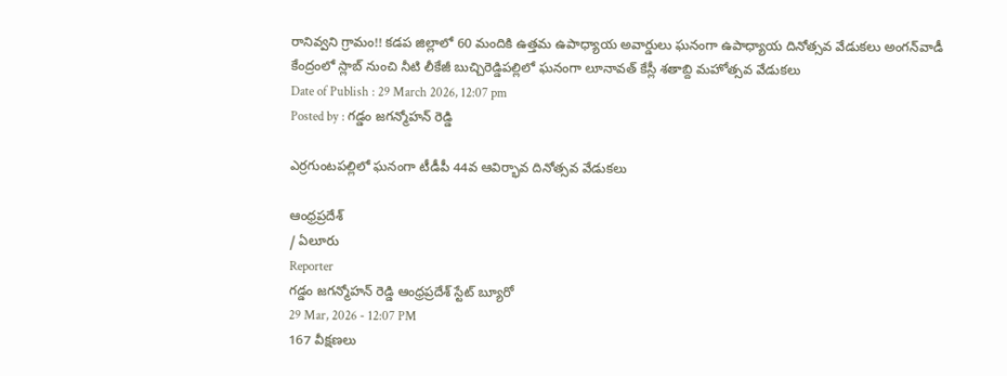రానివ్వని గ్రామం!! కడప జిల్లాలో 60 మందికి ఉత్తమ ఉపాధ్యాయ అవార్డులు ఘనంగా ఉపాధ్యాయ దినోత్సవ వేడుకలు అంగన్‌వాడీ కేంద్రంలో స్లాబ్‌ నుంచి నీటి లీకేజీ బుచ్చిరెడ్డిపల్లిలో ఘనంగా లూనావత్ కేస్లీ శతాబ్ది మహోత్సవ వేడుకలు
Date of Publish : 29 March 2026, 12:07 pm
Posted by : గడ్డం జగన్మోహన్ రెడ్డి

ఎర్రగుంటపల్లిలో ఘనంగా టీడీపీ 44వ ఆవిర్భావ దినోత్సవ వేడుకలు

ఆంధ్రప్రదేశ్
/ ఏలూరు
Reporter
గడ్డం జగన్మోహన్ రెడ్డి ఆంధ్రప్రదేశ్ స్టేట్ బ్యూరో
29 Mar, 2026 - 12:07 PM
167 వీక్షణలు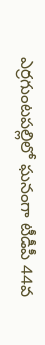ఎర్రగుంటపల్లిలో ఘనంగా టీడీపీ 44వ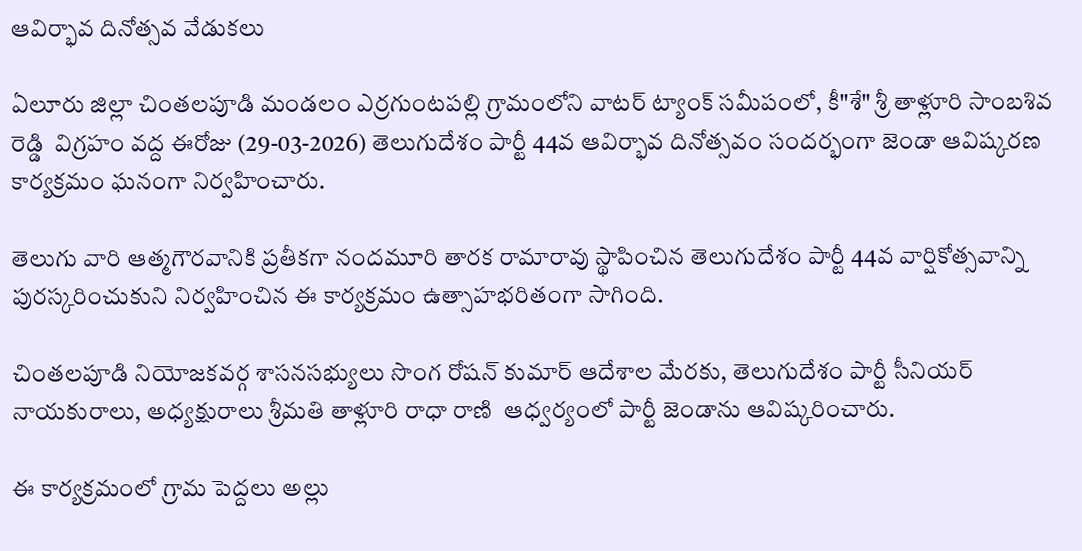ఆవిర్భావ దినోత్సవ వేడుకలు

ఏలూరు జిల్లా చింతలపూడి మండలం ఎర్రగుంటపల్లి గ్రామంలోని వాటర్ ట్యాంక్ సమీపంలో, కీ"శే" శ్రీ తాళ్లూరి సాంబశివ రెడ్డి  విగ్రహం వద్ద ఈరోజు (29-03-2026) తెలుగుదేశం పార్టీ 44వ ఆవిర్భావ దినోత్సవం సందర్భంగా జెండా ఆవిష్కరణ కార్యక్రమం ఘనంగా నిర్వహించారు.

తెలుగు వారి ఆత్మగౌరవానికి ప్రతీకగా నందమూరి తారక రామారావు స్థాపించిన తెలుగుదేశం పార్టీ 44వ వార్షికోత్సవాన్ని పురస్కరించుకుని నిర్వహించిన ఈ కార్యక్రమం ఉత్సాహభరితంగా సాగింది.

చింతలపూడి నియోజకవర్గ శాసనసభ్యులు సొంగ రోషన్ కుమార్ ఆదేశాల మేరకు, తెలుగుదేశం పార్టీ సీనియర్ నాయకురాలు, అధ్యక్షురాలు శ్రీమతి తాళ్లూరి రాధా రాణి  ఆధ్వర్యంలో పార్టీ జెండాను ఆవిష్కరించారు.

ఈ కార్యక్రమంలో గ్రామ పెద్దలు అల్లు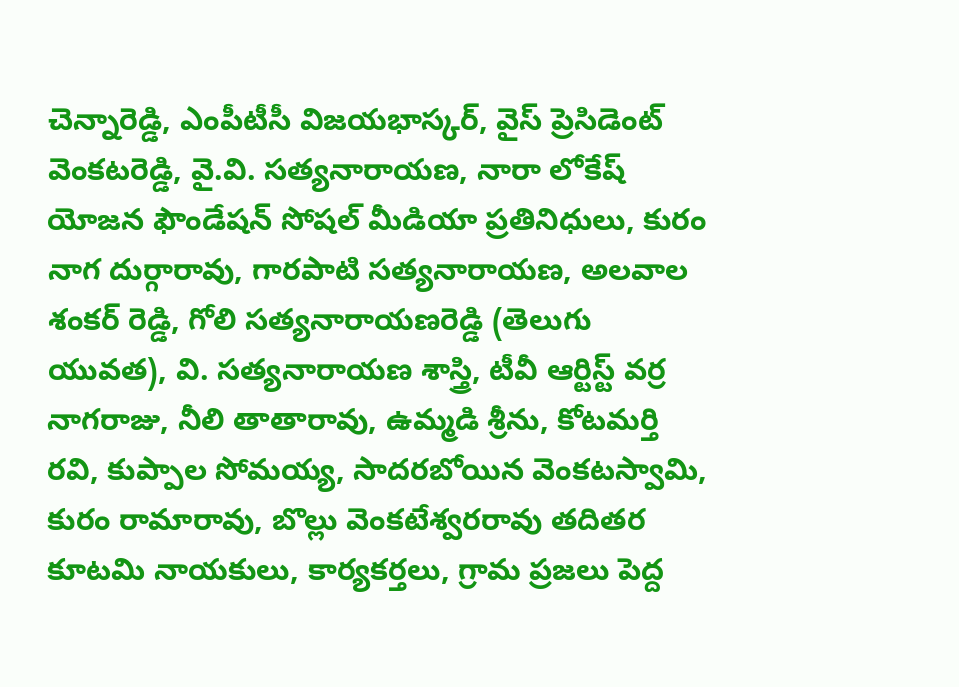చెన్నారెడ్డి, ఎంపీటీసీ విజయభాస్కర్, వైస్ ప్రెసిడెంట్ వెంకటరెడ్డి, వై.వి. సత్యనారాయణ, నారా లోకేష్ యోజన ఫౌండేషన్ సోషల్ మీడియా ప్రతినిధులు, కురం నాగ దుర్గారావు, గారపాటి సత్యనారాయణ, అలవాల శంకర్ రెడ్డి, గోలి సత్యనారాయణరెడ్డి (తెలుగు యువత), వి. సత్యనారాయణ శాస్త్రి, టీవీ ఆర్టిస్ట్ వర్ర నాగరాజు, నీలి తాతారావు, ఉమ్మడి శ్రీను, కోటమర్తి రవి, కుప్పాల సోమయ్య, సాదరబోయిన వెంకటస్వామి, కురం రామారావు, బొల్లు వెంకటేశ్వరరావు తదితర కూటమి నాయకులు, కార్యకర్తలు, గ్రామ ప్రజలు పెద్ద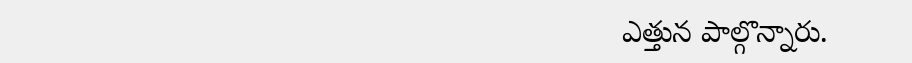ఎత్తున పాల్గొన్నారు.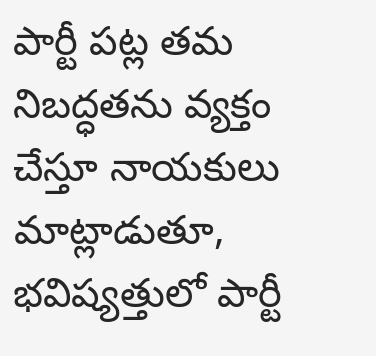పార్టీ పట్ల తమ నిబద్ధతను వ్యక్తం చేస్తూ నాయకులు మాట్లాడుతూ, భవిష్యత్తులో పార్టీ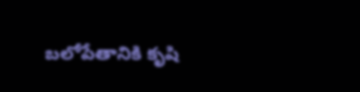బలోపేతానికి కృషి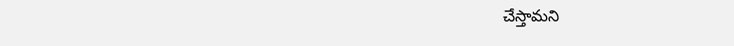చేస్తామని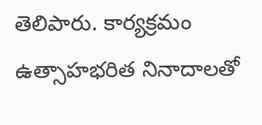తెలిపారు. కార్యక్రమం ఉత్సాహభరిత నినాదాలతో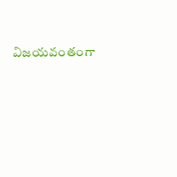విజయవంతంగా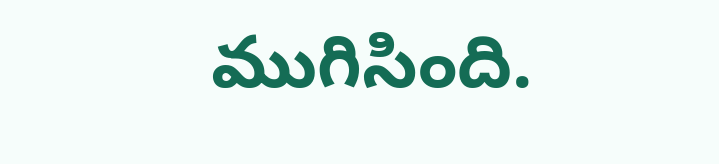ముగిసింది.